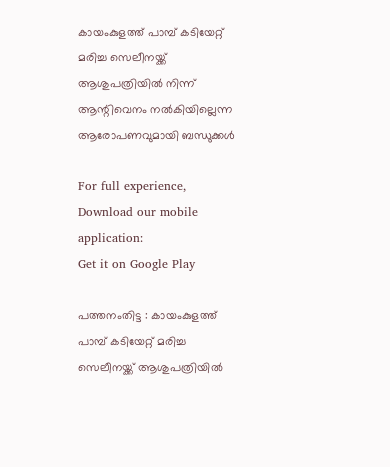കായംകുളത്ത് പാമ്പ് കടിയേറ്റ് മരിച്ച സെലീനയ്ക്ക് ആശുപത്രിയിൽ നിന്ന് ആന്റിവെനം നൽകിയില്ലെന്ന ആരോപണവുമായി ബന്ധുക്കൾ

For full experience, Download our mobile application:
Get it on Google Play

പത്തനംതിട്ട : കായംകുളത്ത് പാമ്പ് കടിയേറ്റ് മരിച്ച സെലീനയ്ക്ക് ആശുപത്രിയിൽ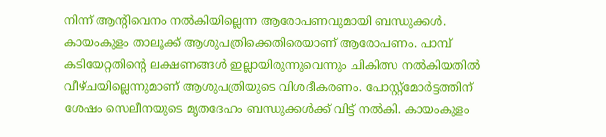നിന്ന് ആന്റിവെനം നൽകിയില്ലെന്ന ആരോപണവുമായി ബന്ധുക്കൾ. കായംകുളം താലൂക്ക് ആശുപത്രിക്കെതിരെയാണ് ആരോപണം. പാമ്പ് കടിയേറ്റതിന്റെ ലക്ഷണങ്ങൾ ഇല്ലായിരുന്നുവെന്നും ചികിത്സ നൽകിയതിൽ വീഴ്ചയില്ലെന്നുമാണ് ആശുപത്രിയുടെ വിശദീകരണം. പോസ്റ്റ്‌മോർട്ടത്തിന് ശേഷം സെലീനയുടെ മൃതദേഹം ബന്ധുക്കൾക്ക് വിട്ട് നൽകി. കായംകുളം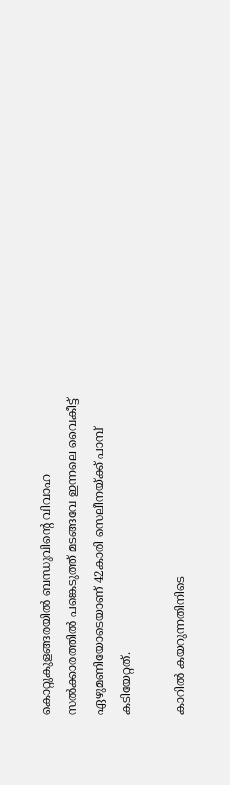കൊറ്റുകുളങ്ങരയിൽ ബന്ധുവിന്റെ വിവാഹ സൽക്കാരത്തിൽ പങ്കെടുത്ത് മടങ്ങവേ ഇന്നലെ വൈകീട്ട് ഏഴുമണിയോടെയാണ് 42കാരി സെലീനയ്ക്ക് പാമ്പ് കടിയേറ്റത്.

കാറിൽ കയറുന്നതിനിടെ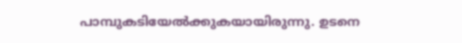പാമ്പുകടിയേൽക്കുകയായിരുന്നു. ഉടനെ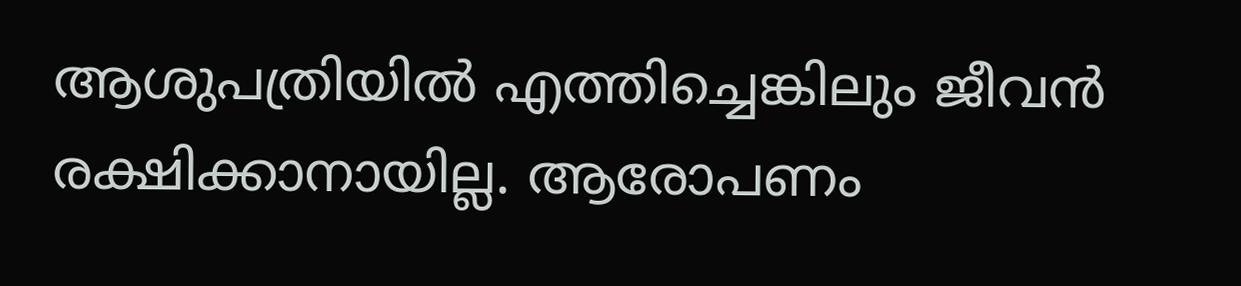ആശുപത്രിയിൽ എത്തിച്ചെങ്കിലും ജീവൻ രക്ഷിക്കാനായില്ല. ആരോപണം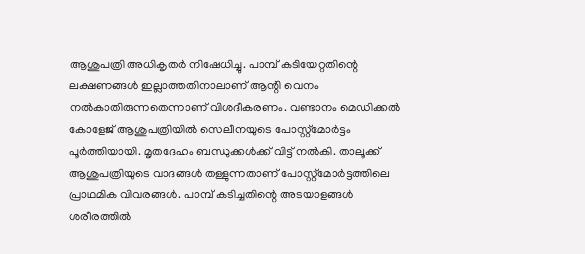ആശുപത്രി അധികൃതർ നിഷേധിച്ചു. പാമ്പ് കടിയേറ്റതിന്റെ ലക്ഷണങ്ങൾ ഇല്ലാത്തതിനാലാണ് ആന്റി വെനം നൽകാതിരുന്നതെന്നാണ് വിശദീകരണം. വണ്ടാനം മെഡിക്കൽ കോളേജ് ആശുപത്രിയിൽ സെലീനയുടെ പോസ്റ്റ്മോർട്ടം പൂർത്തിയായി. മൃതദേഹം ബന്ധുക്കൾക്ക് വിട്ട് നൽകി. താലൂക്ക് ആശുപത്രിയുടെ വാദങ്ങൾ തള്ളുന്നതാണ് പോസ്റ്റ്‌മോർട്ടത്തിലെ പ്രാഥമിക വിവരങ്ങൾ. പാമ്പ് കടിച്ചതിന്റെ അടയാളങ്ങൾ ശരീരത്തിൽ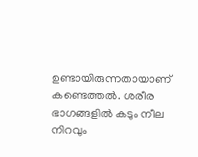ഉണ്ടായിരുന്നതായാണ് കണ്ടെത്തൽ. ശരീര ഭാഗങ്ങളിൽ കടും നീല നിറവും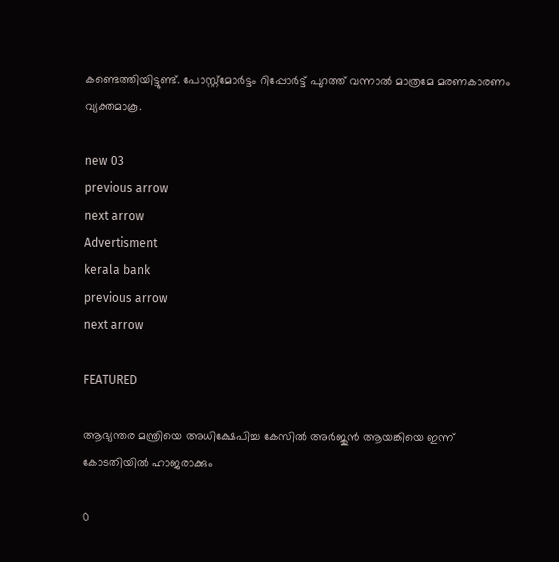കണ്ടെത്തിയിട്ടുണ്ട്. പോസ്റ്റ്‌മോർട്ടം റിപ്പോർട്ട് പുറത്ത് വന്നാൽ മാത്രമേ മരണകാരണം വ്യക്തമാകൂ.

new 03
previous arrow
next arrow
Advertisment
kerala bank
previous arrow
next arrow

FEATURED

ആഭ്യന്തര മന്ത്രിയെ അധിക്ഷേപിച്ച കേസിൽ അര്‍ജുന്‍ ആയങ്കിയെ ഇന്ന് കോടതിയില്‍ ഹാജരാക്കും

0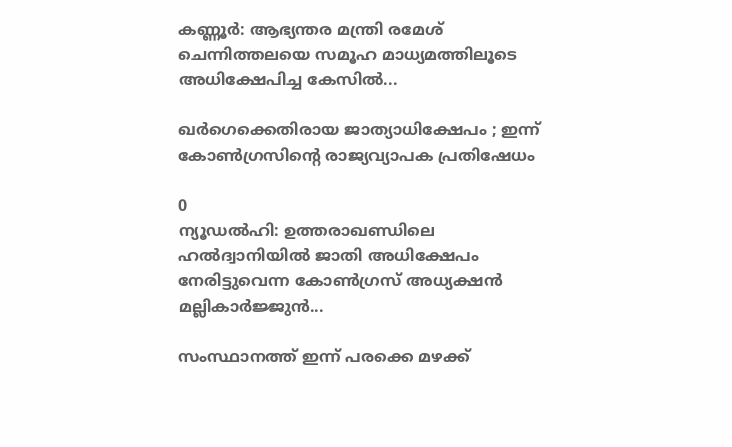കണ്ണൂർ: ആഭ്യന്തര മന്ത്രി രമേശ് ചെന്നിത്തലയെ സമൂഹ മാധ്യമത്തിലൂടെ അധിക്ഷേപിച്ച കേസില്‍...

ഖർഗെക്കെതിരായ ജാത്യാധിക്ഷേപം ; ഇന്ന് കോൺഗ്രസിന്റെ രാജ്യവ്യാപക പ്രതിഷേധം

0
ന്യൂഡൽഹി: ഉത്തരാഖണ്ഡിലെ ഹല്‍ദ്വാനിയില്‍ ജാതി അധിക്ഷേപം നേരിട്ടുവെന്ന കോൺഗ്രസ് അധ്യക്ഷൻ മല്ലികാര്‍ജ്ജുന്‍...

സംസ്ഥാനത്ത് ഇന്ന് പരക്കെ മഴക്ക്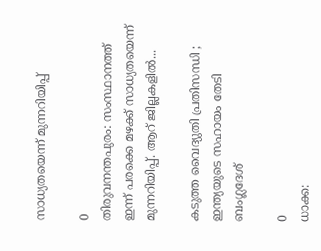സാധ്യതയെന്ന് മുന്നറിയിപ്പ്

0
തിരുവനന്തപുരം: സംസ്ഥാനത്ത് ഇന്ന് പരക്കെ മഴക്ക് സാധ്യതയെന്ന് മുന്നറിയിപ്പ്. ആറ് ജില്ലകളിൽ...

കടുത്ത വൈദ്യുതി പ്രതിസന്ധി ; ഇന്ത്യയുടെ സഹായം തേടി ബംഗ്ലദേശ്

0
ധാക്ക: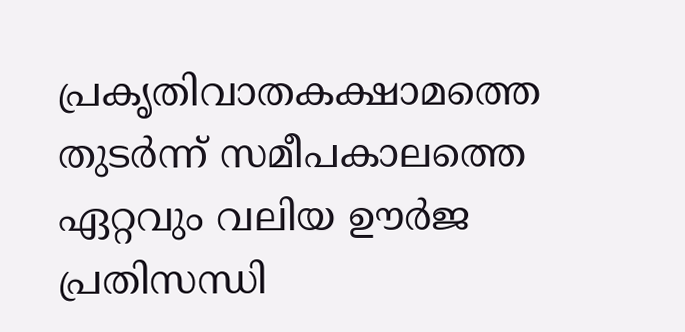പ്രകൃതിവാതകക്ഷാമത്തെ തുടർന്ന് സമീപകാലത്തെ ഏറ്റവും വലിയ ഊർജ പ്രതിസന്ധി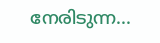നേരിടുന്ന...